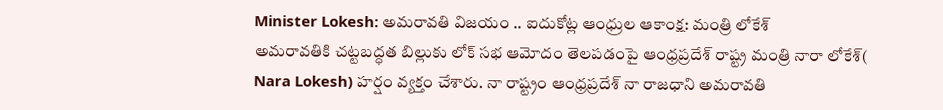Minister Lokesh: అమరావతి విజయం .. ఐదుకోట్ల ఆంధ్రుల ఆకాంక్ష: మంత్రి లోకేశ్
అమరావతికి చట్టబద్ధత బిల్లుకు లోక్ సభ ఆమోదం తెలపడంపై ఆంధ్రప్రదేశ్ రాష్ట్ర మంత్రి నారా లోకేశ్( Nara Lokesh) హర్షం వ్యక్తం చేశారు. నా రాష్ట్రం ఆంధ్రప్రదేశ్ నా రాజధాని అమరావతి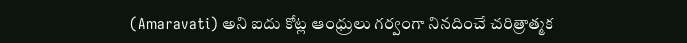(Amaravati) అని ఐదు కోట్ల ఆంధ్రులు గర్వంగా నినదించే చరిత్రాత్మక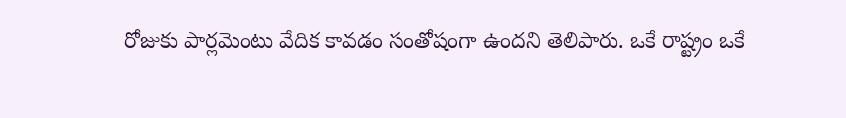రోజుకు పార్లమెంటు వేదిక కావడం సంతోషంగా ఉందని తెలిపారు. ఒకే రాష్ట్రం ఒకే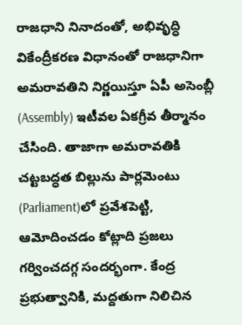రాజధాని నినాదంతో, అభివృద్ధి వికేంద్రీకరణ విధానంతో రాజధానిగా అమరావతిని నిర్ణయిస్తూ ఏపీ అసెంబ్లీ (Assembly) ఇటీవల ఏకగ్రీవ తీర్మానం చేసింది. తాజాగా అమరావతికి చట్టబద్ధత బిల్లును పార్లమెంటు (Parliament)లో ప్రవేశపెట్టి, ఆమోదించడం కోట్లాది ప్రజలు గర్వించదగ్గ సందర్భంగా. కేంద్ర ప్రభుత్వానికి, మద్దతుగా నిలిచిన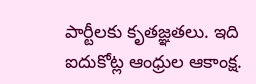పార్టీలకు కృతజ్ఞతలు. ఇది ఐదుకోట్ల ఆంధ్రుల ఆకాంక్ష.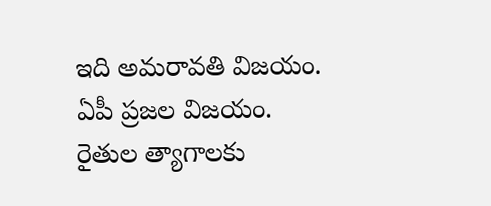ఇది అమరావతి విజయం. ఏపీ ప్రజల విజయం. రైతుల త్యాగాలకు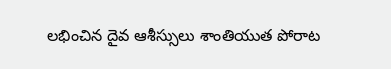లభించిన దైవ ఆశీస్సులు శాంతియుత పోరాట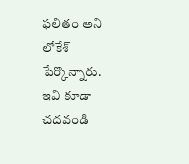ఫలితం అని లోకేశ్ పేర్కొన్నారు.
ఇవి కూడా చదవండి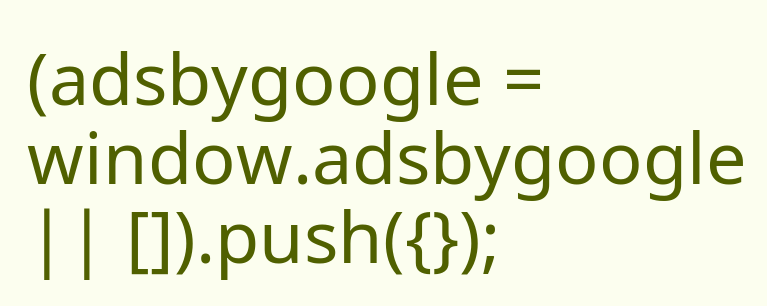(adsbygoogle = window.adsbygoogle || []).push({});